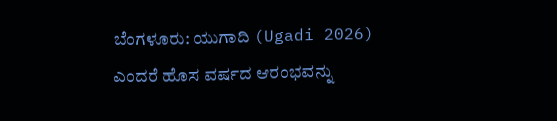ಬೆಂಗಳೂರು: ಯುಗಾದಿ (Ugadi 2026) ಎಂದರೆ ಹೊಸ ವರ್ಷದ ಆರಂಭವನ್ನು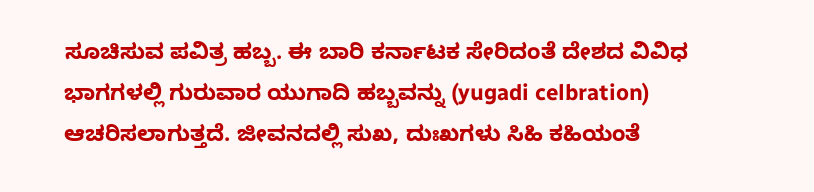ಸೂಚಿಸುವ ಪವಿತ್ರ ಹಬ್ಬ. ಈ ಬಾರಿ ಕರ್ನಾಟಕ ಸೇರಿದಂತೆ ದೇಶದ ವಿವಿಧ ಭಾಗಗಳಲ್ಲಿ ಗುರುವಾರ ಯುಗಾದಿ ಹಬ್ಬವನ್ನು (yugadi celbration) ಆಚರಿಸಲಾಗುತ್ತದೆ. ಜೀವನದಲ್ಲಿ ಸುಖ, ದುಃಖಗಳು ಸಿಹಿ ಕಹಿಯಂತೆ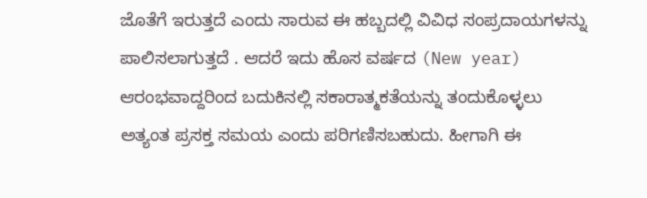ಜೊತೆಗೆ ಇರುತ್ತದೆ ಎಂದು ಸಾರುವ ಈ ಹಬ್ಬದಲ್ಲಿ ವಿವಿಧ ಸಂಪ್ರದಾಯಗಳನ್ನು ಪಾಲಿಸಲಾಗುತ್ತದೆ . ಆದರೆ ಇದು ಹೊಸ ವರ್ಷದ (New year) ಆರಂಭವಾದ್ದರಿಂದ ಬದುಕಿನಲ್ಲಿ ಸಕಾರಾತ್ಮಕತೆಯನ್ನು ತಂದುಕೊಳ್ಳಲು ಅತ್ಯಂತ ಪ್ರಸಕ್ತ ಸಮಯ ಎಂದು ಪರಿಗಣಿಸಬಹುದು. ಹೀಗಾಗಿ ಈ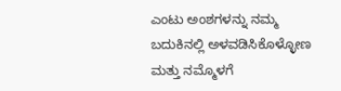ಎಂಟು ಅಂಶಗಳನ್ನು ನಮ್ಮ ಬದುಕಿನಲ್ಲಿ ಅಳವಡಿಸಿಕೊಳ್ಳೋಣ ಮತ್ತು ನಮ್ಮೊಳಗೆ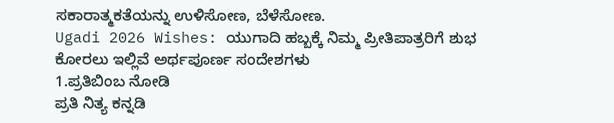ಸಕಾರಾತ್ಮಕತೆಯನ್ನು ಉಳಿಸೋಣ, ಬೆಳೆಸೋಣ.
Ugadi 2026 Wishes: ಯುಗಾದಿ ಹಬ್ಬಕ್ಕೆ ನಿಮ್ಮ ಪ್ರೀತಿಪಾತ್ರರಿಗೆ ಶುಭ ಕೋರಲು ಇಲ್ಲಿವೆ ಅರ್ಥಪೂರ್ಣ ಸಂದೇಶಗಳು
1.ಪ್ರತಿಬಿಂಬ ನೋಡಿ
ಪ್ರತಿ ನಿತ್ಯ ಕನ್ನಡಿ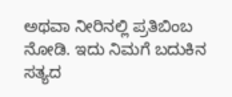ಅಥವಾ ನೀರಿನಲ್ಲಿ ಪ್ರತಿಬಿಂಬ ನೋಡಿ. ಇದು ನಿಮಗೆ ಬದುಕಿನ ಸತ್ಯದ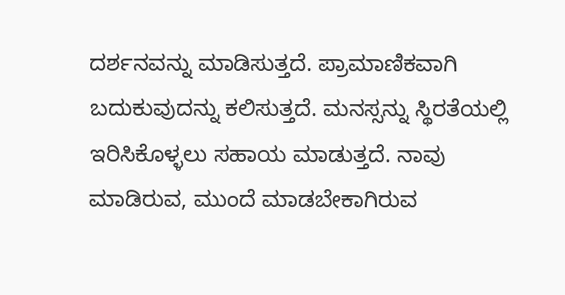ದರ್ಶನವನ್ನು ಮಾಡಿಸುತ್ತದೆ. ಪ್ರಾಮಾಣಿಕವಾಗಿ ಬದುಕುವುದನ್ನು ಕಲಿಸುತ್ತದೆ. ಮನಸ್ಸನ್ನು ಸ್ಥಿರತೆಯಲ್ಲಿ ಇರಿಸಿಕೊಳ್ಳಲು ಸಹಾಯ ಮಾಡುತ್ತದೆ. ನಾವು ಮಾಡಿರುವ, ಮುಂದೆ ಮಾಡಬೇಕಾಗಿರುವ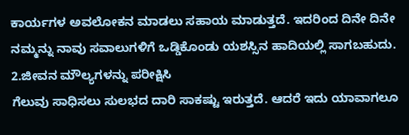ಕಾರ್ಯಗಳ ಅವಲೋಕನ ಮಾಡಲು ಸಹಾಯ ಮಾಡುತ್ತದೆ. ಇದರಿಂದ ದಿನೇ ದಿನೇ ನಮ್ಮನ್ನು ನಾವು ಸವಾಲುಗಳಿಗೆ ಒಡ್ಡಿಕೊಂಡು ಯಶಸ್ಸಿನ ಹಾದಿಯಲ್ಲಿ ಸಾಗಬಹುದು.
2.ಜೀವನ ಮೌಲ್ಯಗಳನ್ನು ಪರೀಕ್ಷಿಸಿ
ಗೆಲುವು ಸಾಧಿಸಲು ಸುಲಭದ ದಾರಿ ಸಾಕಷ್ಟು ಇರುತ್ತದೆ. ಆದರೆ ಇದು ಯಾವಾಗಲೂ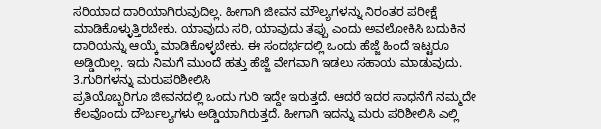ಸರಿಯಾದ ದಾರಿಯಾಗಿರುವುದಿಲ್ಲ. ಹೀಗಾಗಿ ಜೀವನ ಮೌಲ್ಯಗಳನ್ನು ನಿರಂತರ ಪರೀಕ್ಷೆ ಮಾಡಿಕೊಳ್ಳುತ್ತಿರಬೇಕು. ಯಾವುದು ಸರಿ, ಯಾವುದು ತಪ್ಪು ಎಂದು ಅವಲೋಕಿಸಿ ಬದುಕಿನ ದಾರಿಯನ್ನು ಆಯ್ಕೆ ಮಾಡಿಕೊಳ್ಳಬೇಕು. ಈ ಸಂದರ್ಭದಲ್ಲಿ ಒಂದು ಹೆಜ್ಜೆ ಹಿಂದೆ ಇಟ್ಟರೂ ಅಡ್ಡಿಯಿಲ್ಲ. ಇದು ನಿಮಗೆ ಮುಂದೆ ಹತ್ತು ಹೆಜ್ಜೆ ವೇಗವಾಗಿ ಇಡಲು ಸಹಾಯ ಮಾಡುವುದು.
3.ಗುರಿಗಳನ್ನು ಮರುಪರಿಶೀಲಿಸಿ
ಪ್ರತಿಯೊಬ್ಬರಿಗೂ ಜೀವನದಲ್ಲಿ ಒಂದು ಗುರಿ ಇದ್ದೇ ಇರುತ್ತದೆ. ಆದರೆ ಇದರ ಸಾಧನೆಗೆ ನಮ್ಮದೇ ಕೆಲವೊಂದು ದೌರ್ಬಲ್ಯಗಳು ಅಡ್ಡಿಯಾಗಿರುತ್ತದೆ. ಹೀಗಾಗಿ ಇದನ್ನು ಮರು ಪರಿಶೀಲಿಸಿ ಎಲ್ಲಿ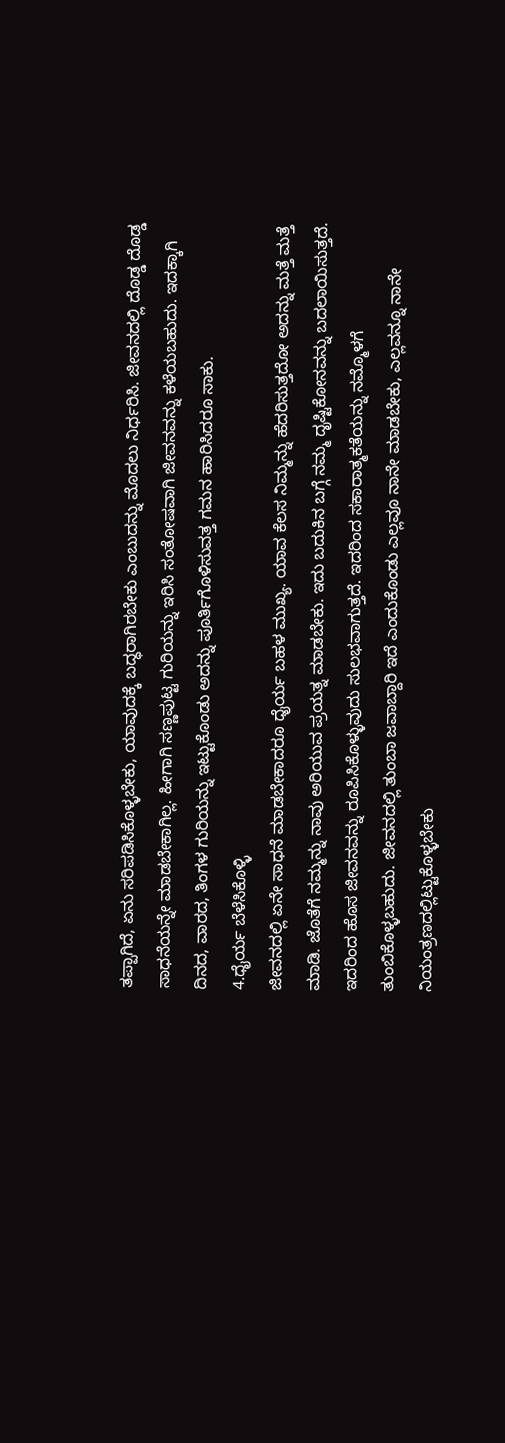ತಪ್ಪಾಗಿದೆ, ಏನು ಸರಿಪಡಿಸಿಕೊಳ್ಳಬೇಕು, ಯಾವುದಕ್ಕೆ ಬದ್ಧರಾಗಿರಬೇಕು ಎಂಬುದನ್ನು ಮೊದಲು ನಿರ್ಧರಿಸಿ. ಜೀವನದಲ್ಲಿ ದೊಡ್ಡ ದೊಡ್ಡ ಸಾಧನೆಯನ್ನೇ ಮಾಡಬೇಕಾಗಿಲ್ಲ. ಹೀಗಾಗಿ ಸಣ್ಣಪುಟ್ಟ ಗುರಿಯನ್ನು ಇರಿಸಿ ಸಂತೋಷವಾಗಿ ಜೀವನವನ್ನು ಕಳೆಯಬಹುದು. ಇದಕ್ಕಾಗಿ ದಿನದ, ವಾರದ, ತಿಂಗಳ ಗುರಿಯನ್ನು ಇಟ್ಟುಕೊಂಡು ಅದನ್ನು ಪೂರ್ತಿಗೊಳಿಸುವತ್ತ ಗಮನ ಹಾರಿಸಿದರೂ ಸಾಕು.
4.ಧೈರ್ಯ ಬೆಳೆಸಿಕೊಳ್ಳಿ
ಜೀವನದಲ್ಲಿ ಏನೇ ಸಾಧನೆ ಮಾಡಬೇಕಾದರೂ ಧೈರ್ಯ ಬಹಳ ಮುಖ್ಯ. ಯಾವ ಕೆಲಸ ನಿಮ್ಮನ್ನು ಹೆದರಿಸುತ್ತದೋ ಅದನ್ನು ಮತ್ತೆ ಮತ್ತೆ ಮಾಡಿ. ಜೊತೆಗೆ ನಮ್ಮನ್ನು ನಾವು ಅರಿಯುವ ಪ್ರಯತ್ನ ಮಾಡಬೇಕು. ಇದು ಬದುಕಿನ ಬಗ್ಗೆ ನಮ್ಮ ದೃಷ್ಟಿಕೋನವನ್ನು ಬದಲಾಯಿಸುತ್ತದೆ. ಇದರಿಂದ ಹೊಸ ಜೀವನವನ್ನು ರೂಪಿಸಿಕೊಳ್ಳುವುದು ಸುಲಭವಾಗುತ್ತದೆ. ಇದರಿಂದ ಸಕಾರಾತ್ಮಕತೆಯನ್ನು ನಮ್ಮೊಳಗೆ ತುಂಬಿಕೊಳ್ಳಬಹುದು. ಜೀವನದಲ್ಲಿ ತುಂಬಾ ಜವಾಬ್ದಾರಿ ಇದೆ ಎಂದುಕೊಂಡು ಎಲ್ಲವೂ ನಾನೇ ಮಾಡಬೇಕು, ಎಲ್ಲವನ್ನೂ ನಾನೇ ನಿಯಂತ್ರಣದಲ್ಲಿಟ್ಟುಕೊಳ್ಳಬೇಕು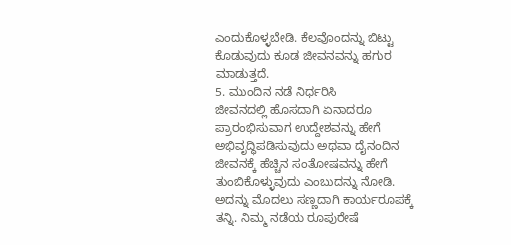ಎಂದುಕೊಳ್ಳಬೇಡಿ. ಕೆಲವೊಂದನ್ನು ಬಿಟ್ಟು ಕೊಡುವುದು ಕೂಡ ಜೀವನವನ್ನು ಹಗುರ ಮಾಡುತ್ತದೆ.
5. ಮುಂದಿನ ನಡೆ ನಿರ್ಧರಿಸಿ
ಜೀವನದಲ್ಲಿ ಹೊಸದಾಗಿ ಏನಾದರೂ ಪ್ರಾರಂಭಿಸುವಾಗ ಉದ್ದೇಶವನ್ನು ಹೇಗೆ ಅಭಿವೃದ್ಧಿಪಡಿಸುವುದು ಅಥವಾ ದೈನಂದಿನ ಜೀವನಕ್ಕೆ ಹೆಚ್ಚಿನ ಸಂತೋಷವನ್ನು ಹೇಗೆ ತುಂಬಿಕೊಳ್ಳುವುದು ಎಂಬುದನ್ನು ನೋಡಿ. ಅದನ್ನು ಮೊದಲು ಸಣ್ಣದಾಗಿ ಕಾರ್ಯರೂಪಕ್ಕೆ ತನ್ನಿ. ನಿಮ್ಮ ನಡೆಯ ರೂಪುರೇಷೆ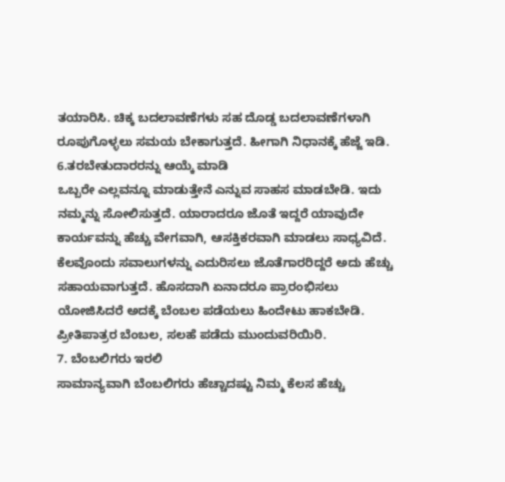ತಯಾರಿಸಿ. ಚಿಕ್ಕ ಬದಲಾವಣೆಗಳು ಸಹ ದೊಡ್ಡ ಬದಲಾವಣೆಗಳಾಗಿ ರೂಪುಗೊಳ್ಳಲು ಸಮಯ ಬೇಕಾಗುತ್ತದೆ. ಹೀಗಾಗಿ ನಿಧಾನಕ್ಕೆ ಹೆಜ್ಜೆ ಇಡಿ.
6.ತರಬೇತುದಾರರನ್ನು ಆಯ್ಕೆ ಮಾಡಿ
ಒಬ್ಬರೇ ಎಲ್ಲವನ್ನೂ ಮಾಡುತ್ತೇನೆ ಎನ್ನುವ ಸಾಹಸ ಮಾಡಬೇಡಿ. ಇದು ನಮ್ಮನ್ನು ಸೋಲಿಸುತ್ತದೆ. ಯಾರಾದರೂ ಜೊತೆ ಇದ್ದರೆ ಯಾವುದೇ ಕಾರ್ಯವನ್ನು ಹೆಚ್ಚು ವೇಗವಾಗಿ, ಆಸಕ್ತಿಕರವಾಗಿ ಮಾಡಲು ಸಾಧ್ಯವಿದೆ. ಕೆಲವೊಂದು ಸವಾಲುಗಳನ್ನು ಎದುರಿಸಲು ಜೊತೆಗಾರರಿದ್ದರೆ ಅದು ಹೆಚ್ಚು ಸಹಾಯವಾಗುತ್ತದೆ. ಹೊಸದಾಗಿ ಏನಾದರೂ ಪ್ರಾರಂಭಿಸಲು ಯೋಜಿಸಿದರೆ ಅದಕ್ಕೆ ಬೆಂಬಲ ಪಡೆಯಲು ಹಿಂದೇಟು ಹಾಕಬೇಡಿ. ಪ್ರೀತಿಪಾತ್ರರ ಬೆಂಬಲ, ಸಲಹೆ ಪಡೆದು ಮುಂದುವರಿಯಿರಿ.
7. ಬೆಂಬಲಿಗರು ಇರಲಿ
ಸಾಮಾನ್ಯವಾಗಿ ಬೆಂಬಲಿಗರು ಹೆಚ್ಚಾದಷ್ಟು ನಿಮ್ಮ ಕೆಲಸ ಹೆಚ್ಚು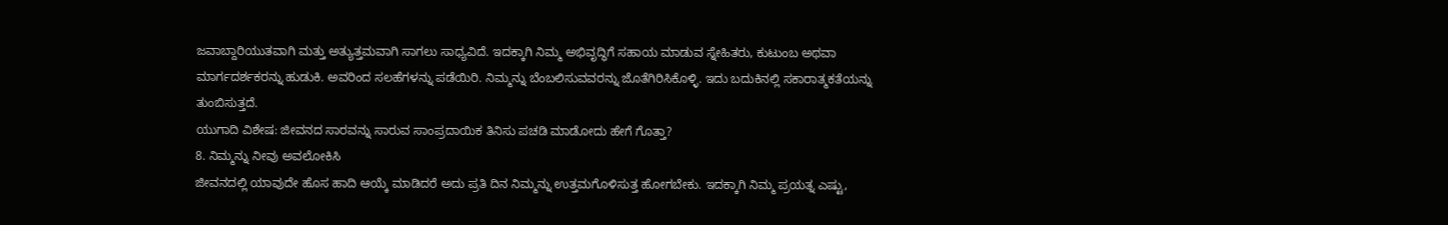ಜವಾಬ್ದಾರಿಯುತವಾಗಿ ಮತ್ತು ಅತ್ಯುತ್ತಮವಾಗಿ ಸಾಗಲು ಸಾಧ್ಯವಿದೆ. ಇದಕ್ಕಾಗಿ ನಿಮ್ಮ ಅಭಿವೃದ್ಧಿಗೆ ಸಹಾಯ ಮಾಡುವ ಸ್ನೇಹಿತರು, ಕುಟುಂಬ ಅಥವಾ ಮಾರ್ಗದರ್ಶಕರನ್ನು ಹುಡುಕಿ. ಅವರಿಂದ ಸಲಹೆಗಳನ್ನು ಪಡೆಯಿರಿ. ನಿಮ್ಮನ್ನು ಬೆಂಬಲಿಸುವವರನ್ನು ಜೊತೆಗಿರಿಸಿಕೊಳ್ಳಿ. ಇದು ಬದುಕಿನಲ್ಲಿ ಸಕಾರಾತ್ಮಕತೆಯನ್ನು ತುಂಬಿಸುತ್ತದೆ.
ಯುಗಾದಿ ವಿಶೇಷ: ಜೀವನದ ಸಾರವನ್ನು ಸಾರುವ ಸಾಂಪ್ರದಾಯಿಕ ತಿನಿಸು ಪಚಡಿ ಮಾಡೋದು ಹೇಗೆ ಗೊತ್ತಾ?
8. ನಿಮ್ಮನ್ನು ನೀವು ಅವಲೋಕಿಸಿ
ಜೀವನದಲ್ಲಿ ಯಾವುದೇ ಹೊಸ ಹಾದಿ ಆಯ್ಕೆ ಮಾಡಿದರೆ ಅದು ಪ್ರತಿ ದಿನ ನಿಮ್ಮನ್ನು ಉತ್ತಮಗೊಳಿಸುತ್ತ ಹೋಗಬೇಕು. ಇದಕ್ಕಾಗಿ ನಿಮ್ಮ ಪ್ರಯತ್ನ ಎಷ್ಟು,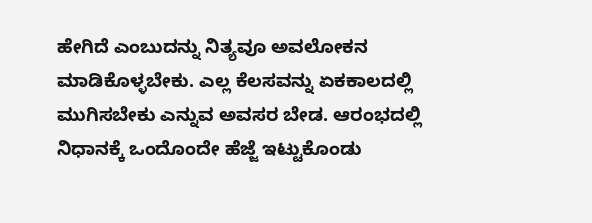ಹೇಗಿದೆ ಎಂಬುದನ್ನು ನಿತ್ಯವೂ ಅವಲೋಕನ ಮಾಡಿಕೊಳ್ಳಬೇಕು. ಎಲ್ಲ ಕೆಲಸವನ್ನು ಏಕಕಾಲದಲ್ಲಿ ಮುಗಿಸಬೇಕು ಎನ್ನುವ ಅವಸರ ಬೇಡ. ಆರಂಭದಲ್ಲಿ ನಿಧಾನಕ್ಕೆ ಒಂದೊಂದೇ ಹೆಜ್ಜೆ ಇಟ್ಟುಕೊಂಡು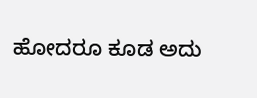ಹೋದರೂ ಕೂಡ ಅದು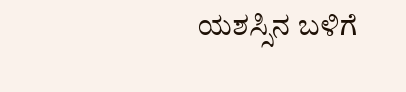ಯಶಸ್ಸಿನ ಬಳಿಗೆ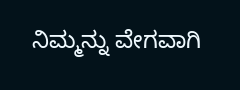ನಿಮ್ಮನ್ನು ವೇಗವಾಗಿ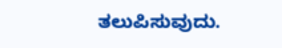ತಲುಪಿಸುವುದು.